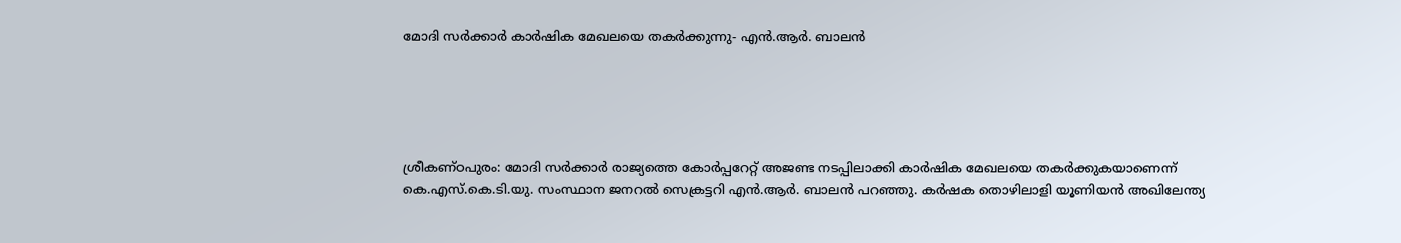മോദി സര്‍ക്കാര്‍ കാര്‍ഷിക മേഖലയെ തകര്‍ക്കുന്നു- എന്‍.ആര്‍. ബാലന്‍





ശ്രീകണ്ഠപുരം: മോദി സര്‍ക്കാര്‍ രാജ്യത്തെ കോര്‍പ്പറേറ്റ് അജണ്ട നടപ്പിലാക്കി കാര്‍ഷിക മേഖലയെ തകര്‍ക്കുകയാണെന്ന് കെ.എസ്.കെ.ടി.യു. സംസ്ഥാന ജനറല്‍ സെക്രട്ടറി എന്‍.ആര്‍. ബാലന്‍ പറഞ്ഞു. കര്‍ഷക തൊഴിലാളി യൂണിയന്‍ അഖിലേന്ത്യ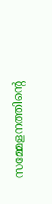സമ്മേളനത്തിന്റെ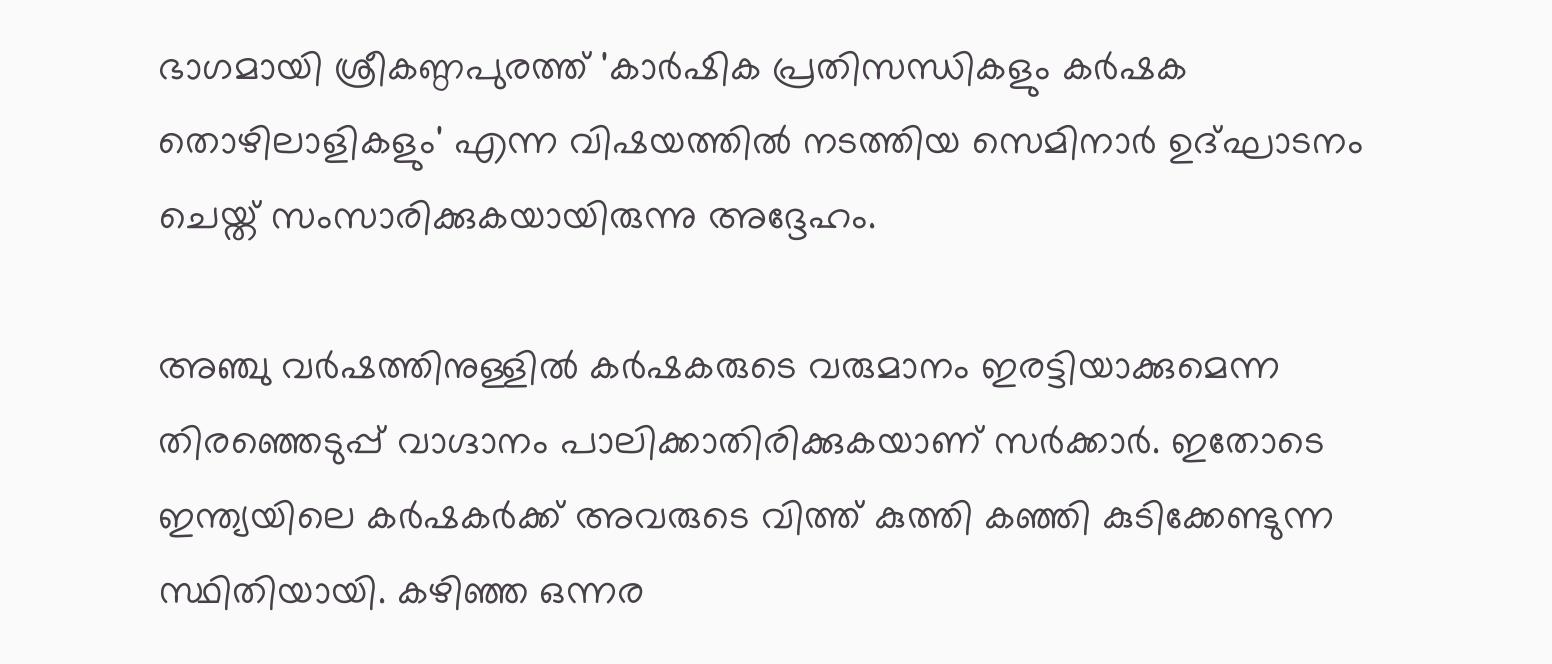ഭാഗമായി ശ്രീകണ്ഠപുരത്ത് 'കാര്‍ഷിക പ്രതിസന്ധികളും കര്‍ഷക തൊഴിലാളികളും' എന്ന വിഷയത്തില്‍ നടത്തിയ സെമിനാര്‍ ഉദ്ഘാടനം ചെയ്ത് സംസാരിക്കുകയായിരുന്നു അദ്ദേഹം.

അഞ്ചു വര്‍ഷത്തിനുള്ളില്‍ കര്‍ഷകരുടെ വരുമാനം ഇരട്ടിയാക്കുമെന്ന തിരഞ്ഞെടുപ്പ് വാഗ്ദാനം പാലിക്കാതിരിക്കുകയാണ് സര്‍ക്കാര്‍. ഇതോടെ ഇന്ത്യയിലെ കര്‍ഷകര്‍ക്ക് അവരുടെ വിത്ത് കുത്തി കഞ്ഞി കുടിക്കേണ്ടുന്ന സ്ഥിതിയായി. കഴിഞ്ഞ ഒന്നര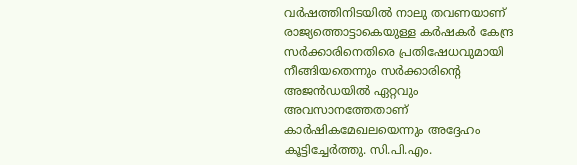വര്‍ഷത്തിനിടയില്‍ നാലു തവണയാണ് രാജ്യത്തൊട്ടാകെയുള്ള കര്‍ഷകര്‍ കേന്ദ്ര സര്‍ക്കാരിനെതിരെ പ്രതിഷേധവുമായി നീങ്ങിയതെന്നും സര്‍ക്കാരിന്റെ അജന്‍ഡയില്‍ ഏറ്റവും അവസാനത്തേതാണ്‌ കാര്‍ഷികമേഖലയെന്നും അദ്ദേഹം കൂട്ടിച്ചേര്‍ത്തു. സി.പി.എം.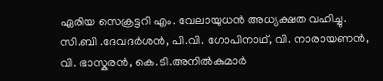ഏരിയ സെക്രട്ടറി എം. വേലായുധന്‍ അധ്യക്ഷത വഹിച്ചു. സി.ബി .ദേവദര്‍ശന്‍, പി.വി. ഗോപിനാഥ്, വി. നാരായണന്‍, വി. ഭാസ്കരന്‍, കെ.ടി.അനില്‍കുമാര്‍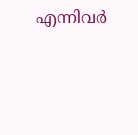എന്നിവര്‍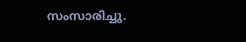സംസാരിച്ചു.